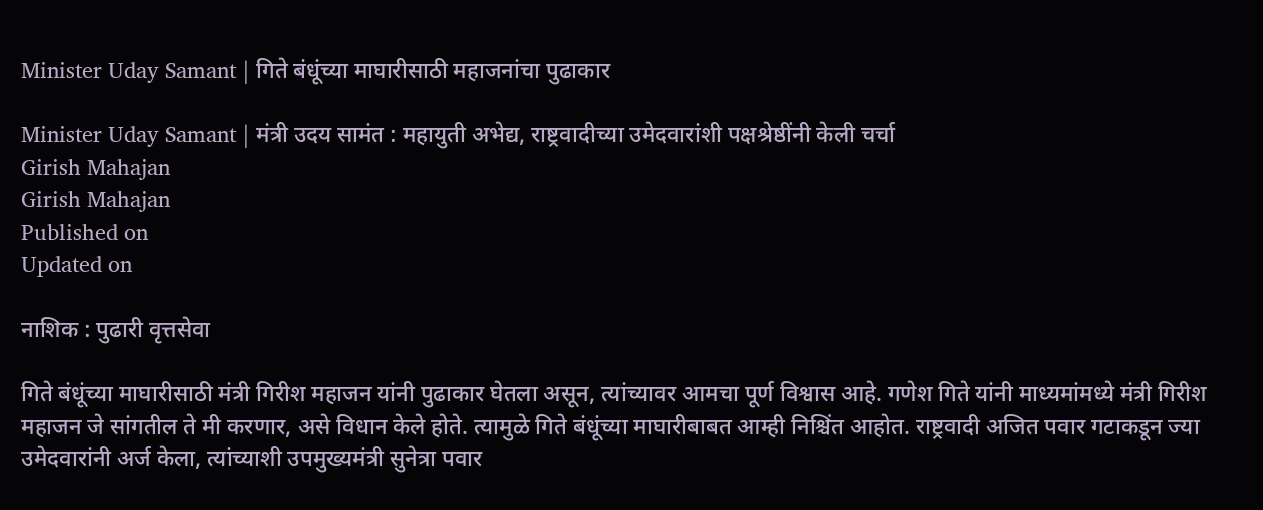Minister Uday Samant | गिते बंधूंच्या माघारीसाठी महाजनांचा पुढाकार

Minister Uday Samant | मंत्री उदय सामंत : महायुती अभेद्य, राष्ट्रवादीच्या उमेदवारांशी पक्षश्रेष्ठींनी केली चर्चा
Girish Mahajan
Girish Mahajan
Published on
Updated on

नाशिक : पुढारी वृत्तसेवा

गिते बंधूंच्या माघारीसाठी मंत्री गिरीश महाजन यांनी पुढाकार घेतला असून, त्यांच्यावर आमचा पूर्ण विश्वास आहे. गणेश गिते यांनी माध्यमांमध्ये मंत्री गिरीश महाजन जे सांगतील ते मी करणार, असे विधान केले होते. त्यामुळे गिते बंधूंच्या माघारीबाबत आम्ही निश्चिंत आहोत. राष्ट्रवादी अजित पवार गटाकडून ज्या उमेदवारांनी अर्ज केला, त्यांच्याशी उपमुख्यमंत्री सुनेत्रा पवार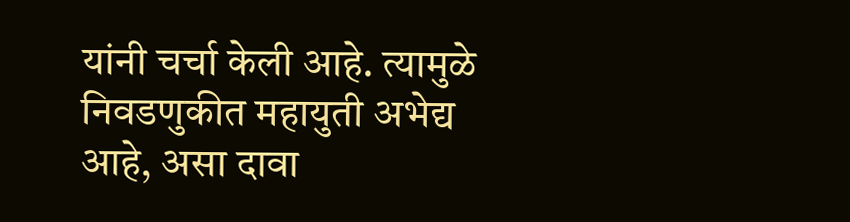यांनी चर्चा केली आहे. त्यामुळे निवडणुकीत महायुती अभेद्य आहे, असा दावा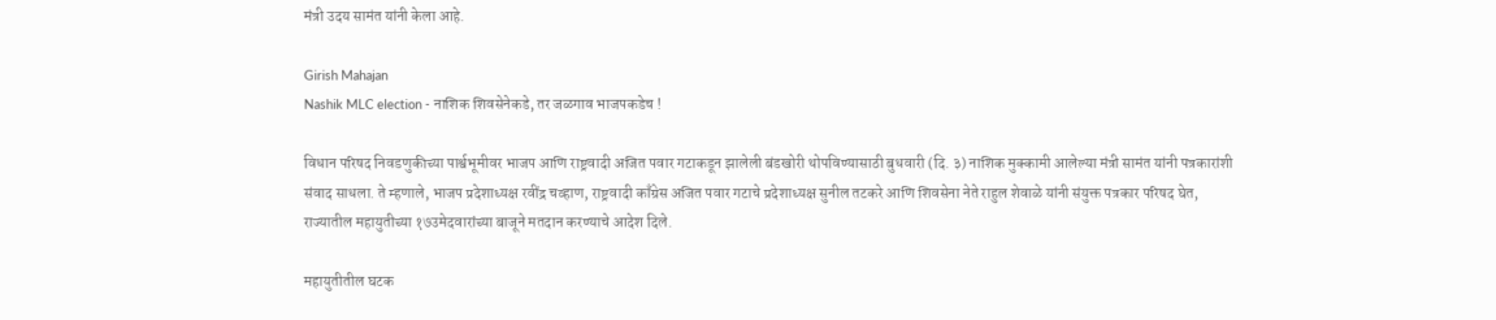मंत्री उदय सामंत यांनी केला आहे.

Girish Mahajan
Nashik MLC election - नाशिक शिवसेनेकडे, तर जळगाव भाजपकडेच !

विधान परिषद निवडणुकीच्या पार्श्वभूमीवर भाजप आणि राष्ट्रवादी अजित पवार गटाकडून झालेली बंडखोरी थोपविण्यासाठी बुधवारी (दि. ३) नाशिक मुक्कामी आलेल्या मंत्री सामंत यांनी पत्रकारांशी संवाद साधला. ते म्हणाले, भाजप प्रदेशाध्यक्ष रवींद्र चव्हाण, राष्ट्रवादी काँग्रेस अजित पवार गटाचे प्रदेशाध्यक्ष सुनील तटकरे आणि शिवसेना नेते राहुल शेवाळे यांनी संयुक्त पत्रकार परिषद घेत, राज्यातील महायुतीच्या १७उमेदवारांच्या बाजूने मतदान करण्याचे आदेश दिले.

महायुतीतील घटक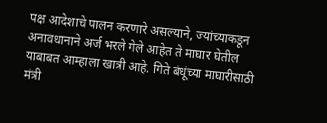पक्ष आदेशाचे पालन करणारे असल्याने, ज्यांच्याकडून अनावधानाने अर्ज भरले गेले आहेत ते माघार घेतील याबाबत आम्हाला खात्री आहे. गिते बंधूंच्या माघारीसाठी मंत्री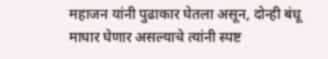महाजन यांनी पुढाकार घेतला असून, दोन्ही बंधू माघार घेणार असल्याचे त्यांनी स्पष्ट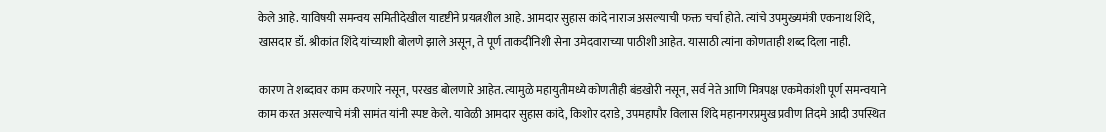केले आहे. याविषयी समन्वय समितीदेखील यादृष्टीने प्रयत्नशील आहे. आमदार सुहास कांदे नाराज असल्याची फक्त चर्चा होते. त्यांचे उपमुख्यमंत्री एकनाथ शिंदे, खासदार डॉ. श्रीकांत शिंदे यांच्याशी बोलणे झाले असून, ते पूर्ण ताकदीनिशी सेना उमेदवाराच्या पाठीशी आहेत. यासाठी त्यांना कोणताही शब्द दिला नाही.

कारण ते शब्दावर काम करणारे नसून, परखड बोलणारे आहेत. त्यामुळे महायुतीमध्ये कोणतीही बंडखोरी नसून, सर्व नेते आणि मित्रपक्ष एकमेकांशी पूर्ण समन्वयाने काम करत असल्याचे मंत्री सामंत यांनी स्पष्ट केले. यावेळी आमदार सुहास कांदे, किशोर दराडे, उपमहापौर विलास शिंदे महानगरप्रमुख प्रवीण तिदमे आदी उपस्थित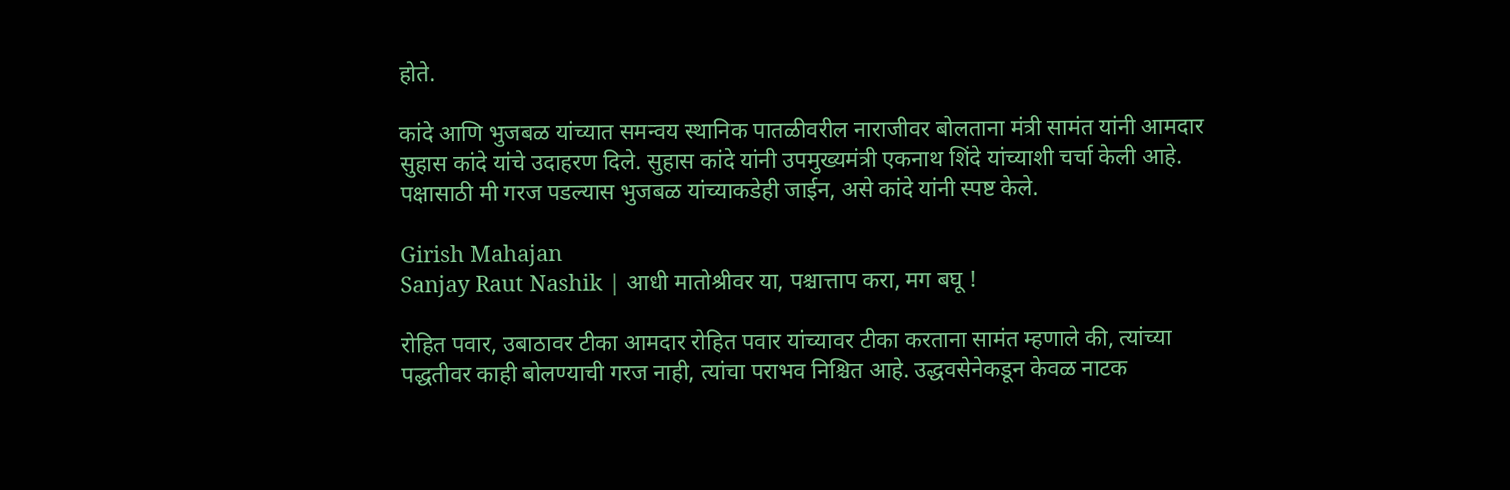होते.

कांदे आणि भुजबळ यांच्यात समन्वय स्थानिक पातळीवरील नाराजीवर बोलताना मंत्री सामंत यांनी आमदार सुहास कांदे यांचे उदाहरण दिले. सुहास कांदे यांनी उपमुख्यमंत्री एकनाथ शिंदे यांच्याशी चर्चा केली आहे. पक्षासाठी मी गरज पडल्यास भुजबळ यांच्याकडेही जाईन, असे कांदे यांनी स्पष्ट केले.

Girish Mahajan
Sanjay Raut Nashik | आधी मातोश्रीवर या, पश्चात्ताप करा, मग बघू !

रोहित पवार, उबाठावर टीका आमदार रोहित पवार यांच्यावर टीका करताना सामंत म्हणाले की, त्यांच्या पद्धतीवर काही बोलण्याची गरज नाही, त्यांचा पराभव निश्चित आहे. उद्धवसेनेकडून केवळ नाटक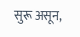सुरू असून,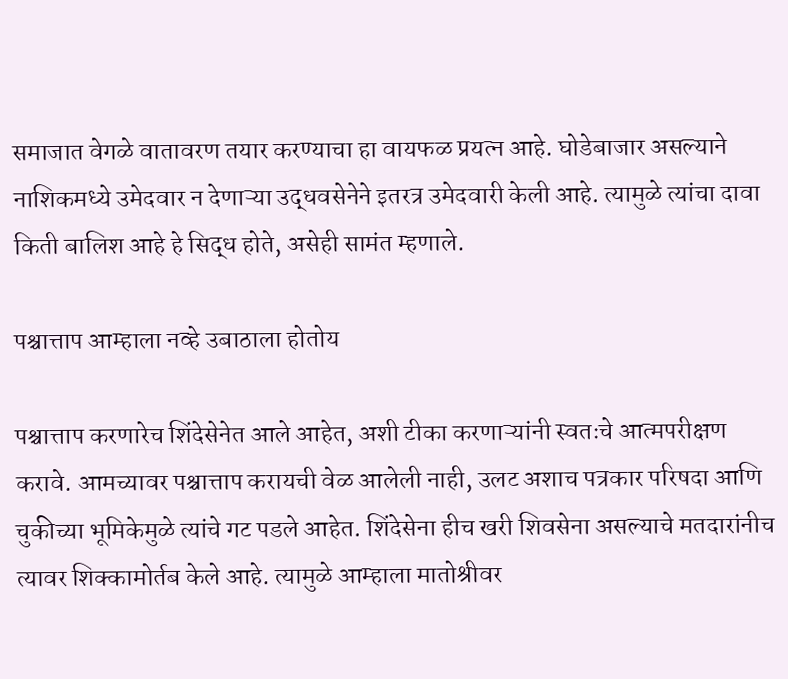समाजात वेगळे वातावरण तयार करण्याचा हा वायफळ प्रयत्न आहे. घोडेबाजार असल्याने नाशिकमध्ये उमेदवार न देणाऱ्या उद्धवसेनेने इतरत्र उमेदवारी केली आहे. त्यामुळे त्यांचा दावा किती बालिश आहे हे सिद्ध होते, असेही सामंत म्हणाले.

पश्चात्ताप आम्हाला नव्हे उबाठाला होतोय

पश्चात्ताप करणारेच शिंदेसेनेत आले आहेत, अशी टीका करणाऱ्यांनी स्वतःचे आत्मपरीक्षण करावे. आमच्यावर पश्चात्ताप करायची वेळ आलेली नाही, उलट अशाच पत्रकार परिषदा आणि चुकीच्या भूमिकेमुळे त्यांचे गट पडले आहेत. शिंदेसेना हीच खरी शिवसेना असल्याचे मतदारांनीच त्यावर शिक्कामोर्तब केले आहे. त्यामुळे आम्हाला मातोश्रीवर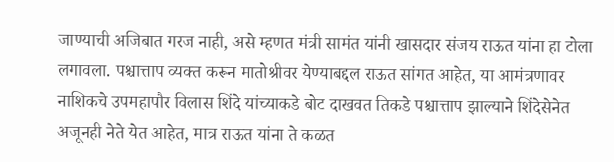जाण्याची अजिबात गरज नाही, असे म्हणत मंत्री सामंत यांनी खासदार संजय राऊत यांना हा टोला लगावला. पश्चात्ताप व्यक्त करून मातोश्रीवर येण्याबद्दल राऊत सांगत आहेत, या आमंत्रणावर नाशिकचे उपमहापौर विलास शिंदे यांच्याकडे बोट दाखवत तिकडे पश्चात्ताप झाल्याने शिंदेसेनेत अजूनही नेते येत आहेत, मात्र राऊत यांना ते कळत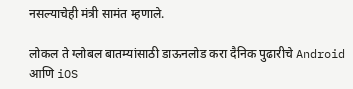नसल्याचेही मंत्री सामंत म्हणाले.

लोकल ते ग्लोबल बातम्यांसाठी डाऊनलोड करा दैनिक पुढारीचे Android आणि iOS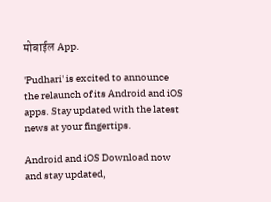मोबाईल App.

'Pudhari' is excited to announce the relaunch of its Android and iOS apps. Stay updated with the latest news at your fingertips.

Android and iOS Download now and stay updated,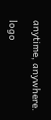anytime, anywhere.

logo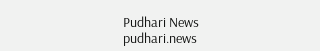Pudhari News
pudhari.news